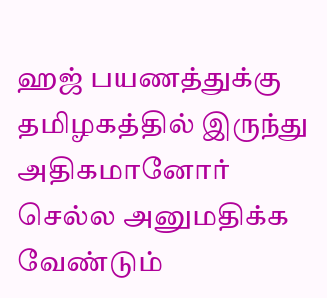ஹஜ் பயணத்துக்கு தமிழகத்தில் இருந்து அதிகமானோர் செல்ல அனுமதிக்க வேண்டும்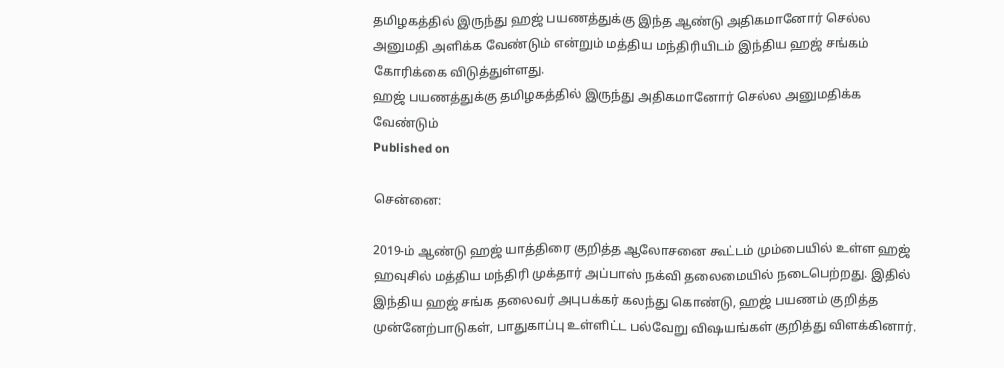தமிழகத்தில் இருந்து ஹஜ் பயணத்துக்கு இந்த ஆண்டு அதிகமானோர் செல்ல அனுமதி அளிக்க வேண்டும் என்றும் மத்திய மந்திரியிடம் இந்திய ஹஜ் சங்கம் கோரிக்கை விடுத்துள்ளது.
ஹஜ் பயணத்துக்கு தமிழகத்தில் இருந்து அதிகமானோர் செல்ல அனுமதிக்க வேண்டும்
Published on

சென்னை:

2019-ம் ஆண்டு ஹஜ் யாத்திரை குறித்த ஆலோசனை கூட்டம் மும்பையில் உள்ள ஹஜ் ஹவுசில் மத்திய மந்திரி முக்தார் அப்பாஸ் நக்வி தலைமையில் நடைபெற்றது. இதில் இந்திய ஹஜ் சங்க தலைவர் அபுபக்கர் கலந்து கொண்டு, ஹஜ் பயணம் குறித்த முன்னேற்பாடுகள், பாதுகாப்பு உள்ளிட்ட பல்வேறு விஷயங்கள் குறித்து விளக்கினார்.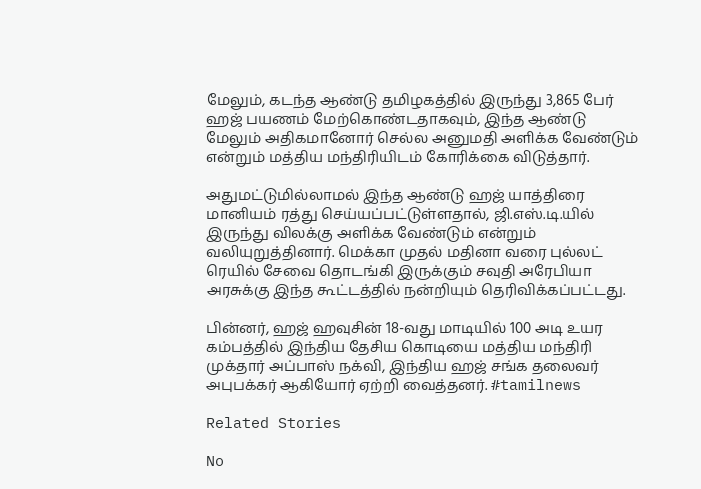மேலும், கடந்த ஆண்டு தமிழகத்தில் இருந்து 3,865 பேர் ஹஜ் பயணம் மேற்கொண்டதாகவும், இந்த ஆண்டு மேலும் அதிகமானோர் செல்ல அனுமதி அளிக்க வேண்டும் என்றும் மத்திய மந்திரியிடம் கோரிக்கை விடுத்தார்.

அதுமட்டுமில்லாமல் இந்த ஆண்டு ஹஜ் யாத்திரை மானியம் ரத்து செய்யப்பட்டுள்ளதால், ஜி.எஸ்.டி.யில் இருந்து விலக்கு அளிக்க வேண்டும் என்றும் வலியுறுத்தினார். மெக்கா முதல் மதினா வரை புல்லட் ரெயில் சேவை தொடங்கி இருக்கும் சவுதி அரேபியா அரசுக்கு இந்த கூட்டத்தில் நன்றியும் தெரிவிக்கப்பட்டது.

பின்னர், ஹஜ் ஹவுசின் 18-வது மாடியில் 100 அடி உயர கம்பத்தில் இந்திய தேசிய கொடியை மத்திய மந்திரி முக்தார் அப்பாஸ் நக்வி, இந்திய ஹஜ் சங்க தலைவர் அபுபக்கர் ஆகியோர் ஏற்றி வைத்தனர். #tamilnews

Related Stories

No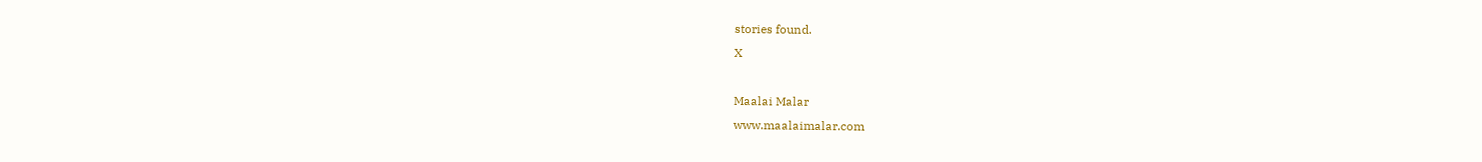stories found.
X

Maalai Malar
www.maalaimalar.com